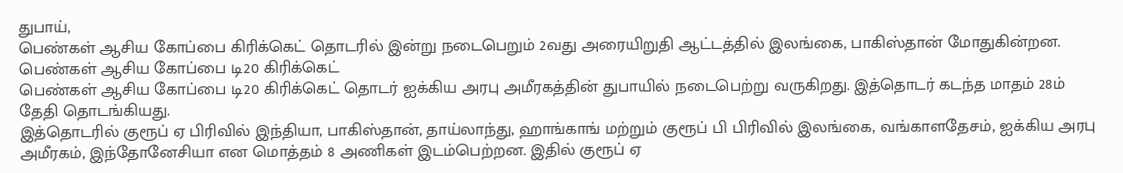துபாய்,
பெண்கள் ஆசிய கோப்பை கிரிக்கெட் தொடரில் இன்று நடைபெறும் 2வது அரையிறுதி ஆட்டத்தில் இலங்கை, பாகிஸ்தான் மோதுகின்றன.
பெண்கள் ஆசிய கோப்பை டி20 கிரிக்கெட்
பெண்கள் ஆசிய கோப்பை டி20 கிரிக்கெட் தொடர் ஐக்கிய அரபு அமீரகத்தின் துபாயில் நடைபெற்று வருகிறது. இத்தொடர் கடந்த மாதம் 28ம் தேதி தொடங்கியது.
இத்தொடரில் குரூப் ஏ பிரிவில் இந்தியா, பாகிஸ்தான், தாய்லாந்து, ஹாங்காங் மற்றும் குரூப் பி பிரிவில் இலங்கை, வங்காளதேசம், ஐக்கிய அரபு அமீரகம், இந்தோனேசியா என மொத்தம் 8 அணிகள் இடம்பெற்றன. இதில் குரூப் ஏ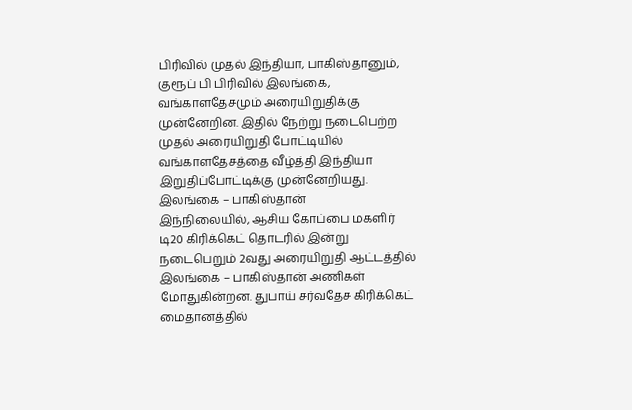பிரிவில் முதல் இந்தியா, பாகிஸ்தானும், குரூப் பி பிரிவில் இலங்கை, வங்காளதேசமும் அரையிறுதிக்கு முன்னேறின. இதில் நேற்று நடைபெற்ற முதல் அரையிறுதி போட்டியில் வங்காளதேசத்தை வீழ்த்தி இந்தியா இறுதிப்போட்டிக்கு முன்னேறியது.
இலங்கை – பாகிஸ்தான்
இந்நிலையில், ஆசிய கோப்பை மகளிர் டி20 கிரிக்கெட் தொடரில் இன்று நடைபெறும் 2வது அரையிறுதி ஆட்டத்தில் இலங்கை – பாகிஸ்தான் அணிகள் மோதுகின்றன. துபாய் சர்வதேச கிரிக்கெட் மைதானத்தில்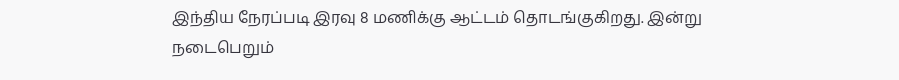இந்திய நேரப்படி இரவு 8 மணிக்கு ஆட்டம் தொடங்குகிறது. இன்று நடைபெறும்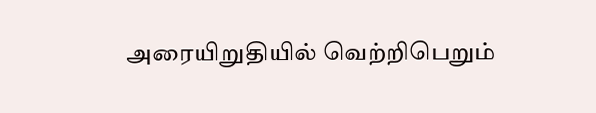அரையிறுதியில் வெற்றிபெறும்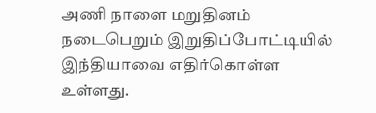அணி நாளை மறுதினம் நடைபெறும் இறுதிப்போட்டியில் இந்தியாவை எதிர்கொள்ள உள்ளது.